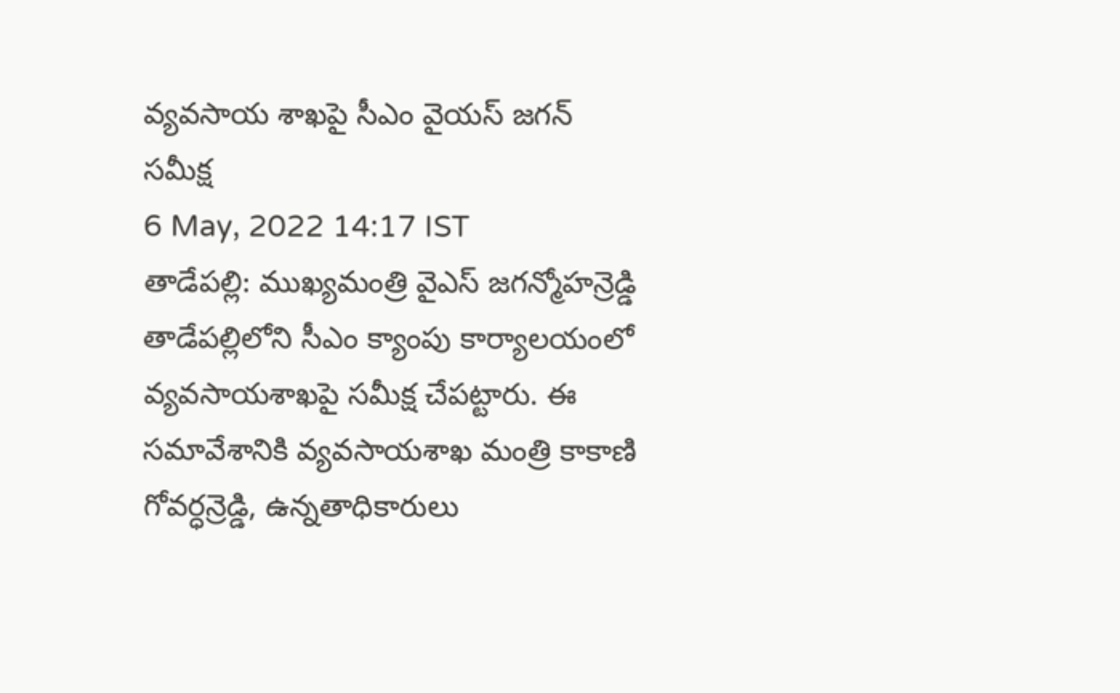వ్యవసాయ శాఖపై సీఎం వైయస్ జగన్ సమీక్ష
6 May, 2022 14:17 IST
తాడేపల్లి: ముఖ్యమంత్రి వైఎస్ జగన్మోహన్రెడ్డి తాడేపల్లిలోని సీఎం క్యాంపు కార్యాలయంలో వ్యవసాయశాఖపై సమీక్ష చేపట్టారు. ఈ సమావేశానికి వ్యవసాయశాఖ మంత్రి కాకాణి గోవర్ధన్రెడ్డి, ఉన్నతాధికారులు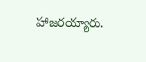హాజరయ్యారు.